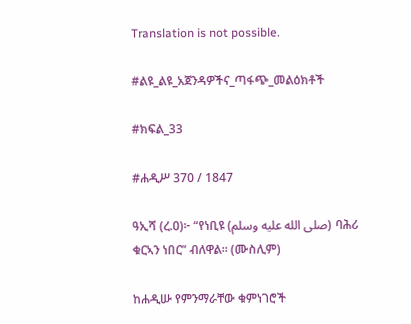Translation is not possible.

#ልዩ_ልዩ_አጀንዳዎችና_ጣፋጭ_መልዕክቶች

#ክፍል_33

#ሐዲሥ 370 / 1847

ዓኢሻ (ረ.ዐ)፦ “የነቢዩ (صلى الله عليه وسلم) ባሕሪ ቁርኣን ነበር” ብለዋል። (ሙስሊም)

ከሐዲሡ የምንማራቸው ቁምነገሮች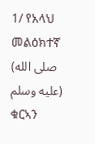1/ የአላህ መልዕክተኛ (صلى الله عليه وسلم) ቁርኣን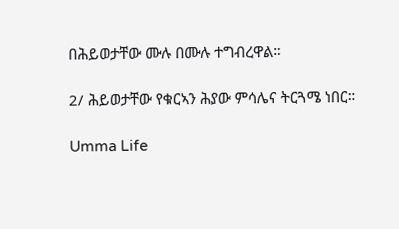በሕይወታቸው ሙሉ በሙሉ ተግብረዋል።

2/ ሕይወታቸው የቁርኣን ሕያው ምሳሌና ትርጓሜ ነበር።

Umma Life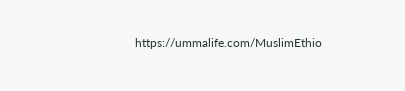https://ummalife.com/MuslimEthio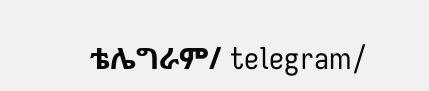ቴሌግራም/ telegram/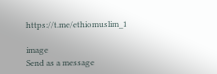https://t.me/ethiomuslim_1

image
Send as a message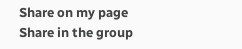Share on my page
Share in the group